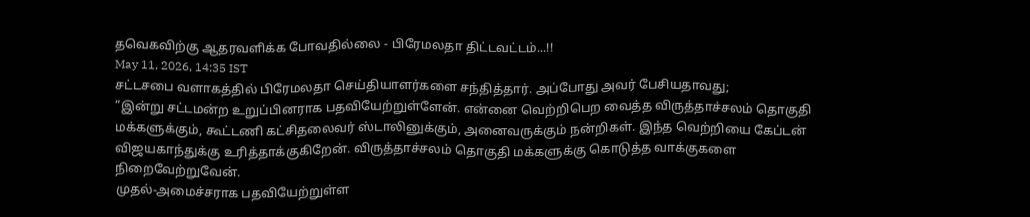தவெகவிற்கு ஆதரவளிக்க போவதில்லை - பிரேமலதா திட்டவட்டம்...!!
May 11, 2026, 14:35 IST
சட்டசபை வளாகத்தில் பிரேமலதா செய்தியாளர்களை சந்தித்தார். அப்போது அவர் பேசியதாவது;
”இன்று சட்டமன்ற உறுப்பினராக பதவியேற்றுள்ளேன். என்னை வெற்றிபெற வைத்த விருத்தாச்சலம் தொகுதி மக்களுக்கும், கூட்டணி கட்சிதலைவர் ஸ்டாலினுக்கும், அனைவருக்கும் நன்றிகள். இந்த வெற்றியை கேப்டன் விஜயகாந்துக்கு உரித்தாக்குகிறேன். விருத்தாச்சலம் தொகுதி மக்களுக்கு கொடுத்த வாக்குகளை நிறைவேற்றுவேன்.
முதல்-அமைச்சராக பதவியேற்றுள்ள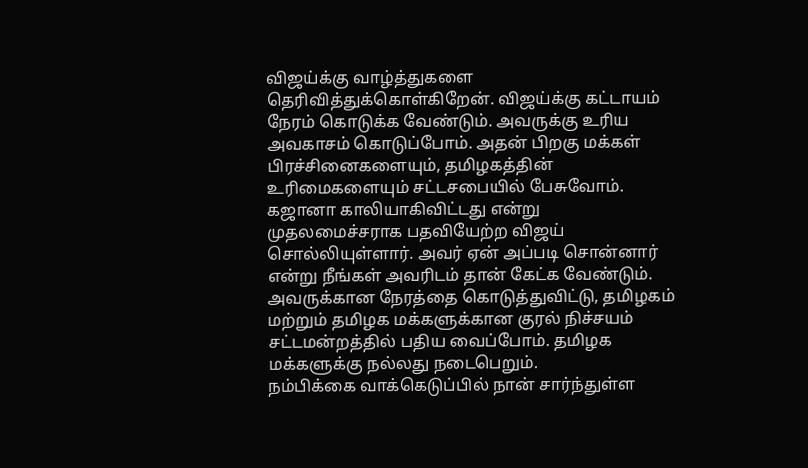விஜய்க்கு வாழ்த்துகளை தெரிவித்துக்கொள்கிறேன். விஜய்க்கு கட்டாயம் நேரம் கொடுக்க வேண்டும். அவருக்கு உரிய அவகாசம் கொடுப்போம். அதன் பிறகு மக்கள் பிரச்சினைகளையும், தமிழகத்தின் உரிமைகளையும் சட்டசபையில் பேசுவோம்.
கஜானா காலியாகிவிட்டது என்று முதலமைச்சராக பதவியேற்ற விஜய் சொல்லியுள்ளார். அவர் ஏன் அப்படி சொன்னார் என்று நீங்கள் அவரிடம் தான் கேட்க வேண்டும். அவருக்கான நேரத்தை கொடுத்துவிட்டு, தமிழகம் மற்றும் தமிழக மக்களுக்கான குரல் நிச்சயம் சட்டமன்றத்தில் பதிய வைப்போம். தமிழக மக்களுக்கு நல்லது நடைபெறும்.
நம்பிக்கை வாக்கெடுப்பில் நான் சார்ந்துள்ள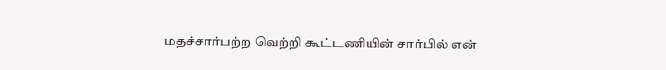மதச்சார்பற்ற வெற்றி கூட்டணியின் சார்பில் என்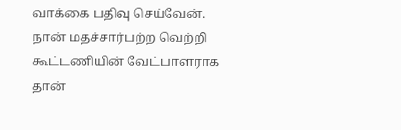வாக்கை பதிவு செய்வேன். நான் மதச்சார்பற்ற வெற்றி கூட்டணியின் வேட்பாளராக தான்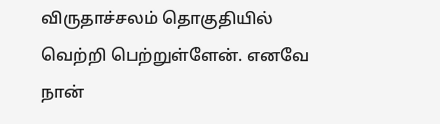விருதாச்சலம் தொகுதியில் வெற்றி பெற்றுள்ளேன். எனவே நான்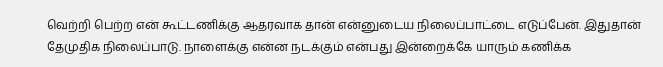வெற்றி பெற்ற என் கூட்டணிக்கு ஆதரவாக தான் என்னுடைய நிலைப்பாட்டை எடுப்பேன். இதுதான் தேமுதிக நிலைப்பாடு. நாளைக்கு என்ன நடக்கும் என்பது இன்றைக்கே யாரும் கணிக்க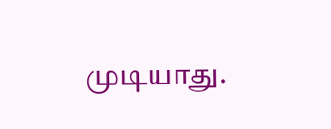முடியாது.